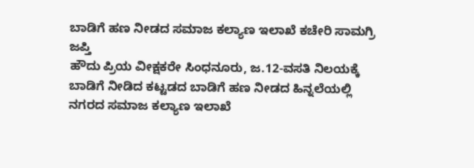ಬಾಡಿಗೆ ಹಣ ನೀಡದ ಸಮಾಜ ಕಲ್ಯಾಣ ಇಲಾಖೆ ಕಚೇರಿ ಸಾಮಗ್ರಿ ಜಪ್ತಿ
ಹೌದು ಪ್ರಿಯ ವೀಕ್ಷಕರೇ ಸಿಂಧನೂರು, ಜ.12-ವಸತಿ ನಿಲಯಕ್ಕೆ ಬಾಡಿಗೆ ನೀಡಿದ ಕಟ್ಟಡದ ಬಾಡಿಗೆ ಹಣ ನೀಡದ ಹಿನ್ನಲೆಯಲ್ಲಿ ನಗರದ ಸಮಾಜ ಕಲ್ಯಾಣ ಇಲಾಖೆ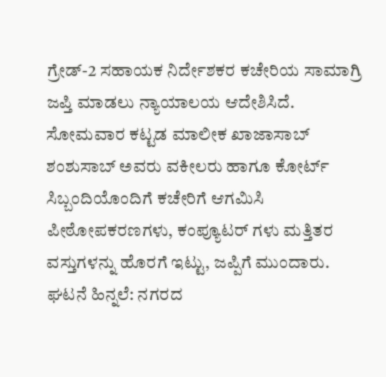ಗ್ರೇಡ್-2 ಸಹಾಯಕ ನಿರ್ದೇಶಕರ ಕಚೇರಿಯ ಸಾಮಾಗ್ರಿ ಜಪ್ತಿ ಮಾಡಲು ನ್ಯಾಯಾಲಯ ಆದೇಶಿಸಿದೆ.
ಸೋಮವಾರ ಕಟ್ಟಡ ಮಾಲೀಕ ಖಾಜಾಸಾಬ್ ಶಂಶುಸಾಬ್ ಅವರು ವಕೀಲರು ಹಾಗೂ ಕೋರ್ಟ್ ಸಿಬ್ಬಂದಿಯೊಂದಿಗೆ ಕಚೇರಿಗೆ ಆಗಮಿಸಿ ಪೀಠೋಪಕರಣಗಳು, ಕಂಪ್ಯೂಟರ್ ಗಳು ಮತ್ತಿತರ ವಸ್ತುಗಳನ್ನು ಹೊರಗೆ ಇಟ್ಟು, ಜಪ್ಪಿಗೆ ಮುಂದಾರು.
ಘಟನೆ ಹಿನ್ನಲೆ: ನಗರದ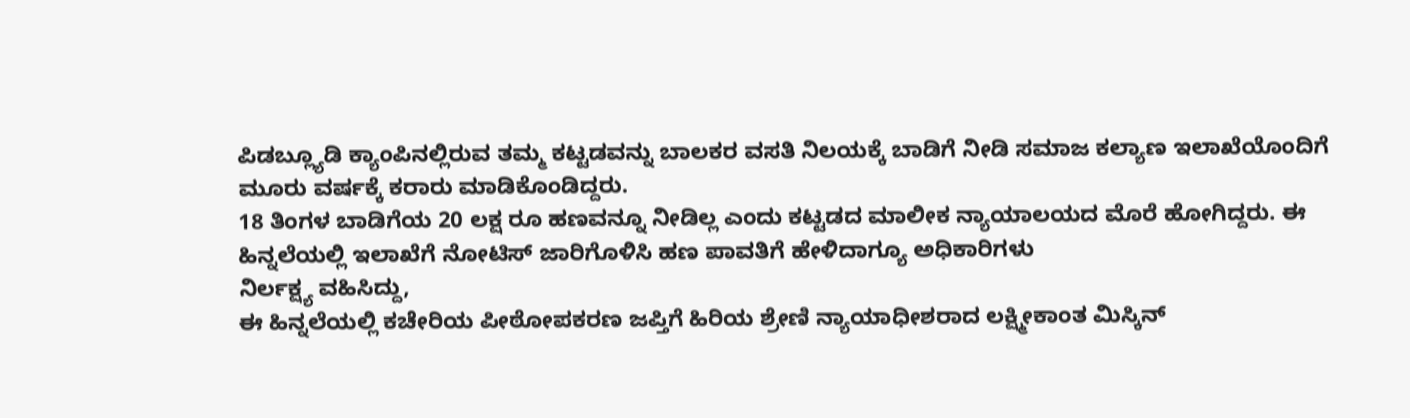ಪಿಡಬ್ಲ್ಯೂಡಿ ಕ್ಯಾಂಪಿನಲ್ಲಿರುವ ತಮ್ಮ ಕಟ್ಟಡವನ್ನು ಬಾಲಕರ ವಸತಿ ನಿಲಯಕ್ಕೆ ಬಾಡಿಗೆ ನೀಡಿ ಸಮಾಜ ಕಲ್ಯಾಣ ಇಲಾಖೆಯೊಂದಿಗೆ ಮೂರು ವರ್ಷಕ್ಕೆ ಕರಾರು ಮಾಡಿಕೊಂಡಿದ್ದರು.
18 ತಿಂಗಳ ಬಾಡಿಗೆಯ 20 ಲಕ್ಷ ರೂ ಹಣವನ್ನೂ ನೀಡಿಲ್ಲ ಎಂದು ಕಟ್ಟಡದ ಮಾಲೀಕ ನ್ಯಾಯಾಲಯದ ಮೊರೆ ಹೋಗಿದ್ದರು. ಈ ಹಿನ್ನಲೆಯಲ್ಲಿ ಇಲಾಖೆಗೆ ನೋಟಿಸ್ ಜಾರಿಗೊಳಿಸಿ ಹಣ ಪಾವತಿಗೆ ಹೇಳಿದಾಗ್ಯೂ ಅಧಿಕಾರಿಗಳು
ನಿರ್ಲಕ್ಷ್ಯ ವಹಿಸಿದ್ದು,
ಈ ಹಿನ್ನಲೆಯಲ್ಲಿ ಕಚೇರಿಯ ಪೀಠೋಪಕರಣ ಜಪ್ತಿಗೆ ಹಿರಿಯ ಶ್ರೇಣಿ ನ್ಯಾಯಾಧೀಶರಾದ ಲಕ್ಷ್ಮೀಕಾಂತ ಮಿಸ್ಕಿನ್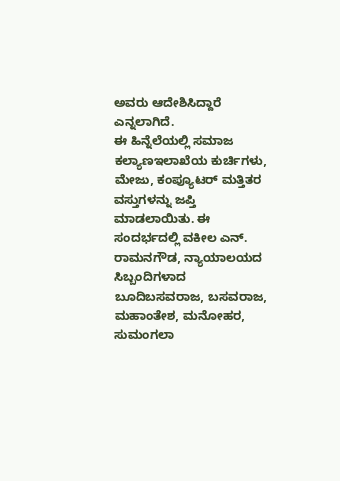ಅವರು ಆದೇಶಿಸಿದ್ದಾರೆ ಎನ್ನಲಾಗಿದೆ.
ಈ ಹಿನ್ನೆಲೆಯಲ್ಲಿ ಸಮಾಜ ಕಲ್ಯಾಣಇಲಾಖೆಯ ಕುರ್ಚಿಗಳು, ಮೇಜು, ಕಂಪ್ಯೂಟರ್ ಮತ್ತಿತರ ವಸ್ತುಗಳನ್ನು ಜಪ್ತಿ ಮಾಡಲಾಯಿತು. ಈ ಸಂದರ್ಭದಲ್ಲಿ ವಕೀಲ ಎನ್. ರಾಮನಗೌಡ, ನ್ಯಾಯಾಲಯದ ಸಿಬ್ಬಂದಿಗಳಾದ ಬೂದಿಬಸವರಾಜ, ಬಸವರಾಜ, ಮಹಾಂತೇಶ, ಮನೋಹರ, ಸುಮಂಗಲಾ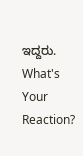ಇದ್ದರು.
What's Your Reaction?